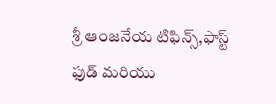శ్రీ ఆంజనేయ టిఫిన్స్,ఫాస్ట్ ఫుడ్ మరియు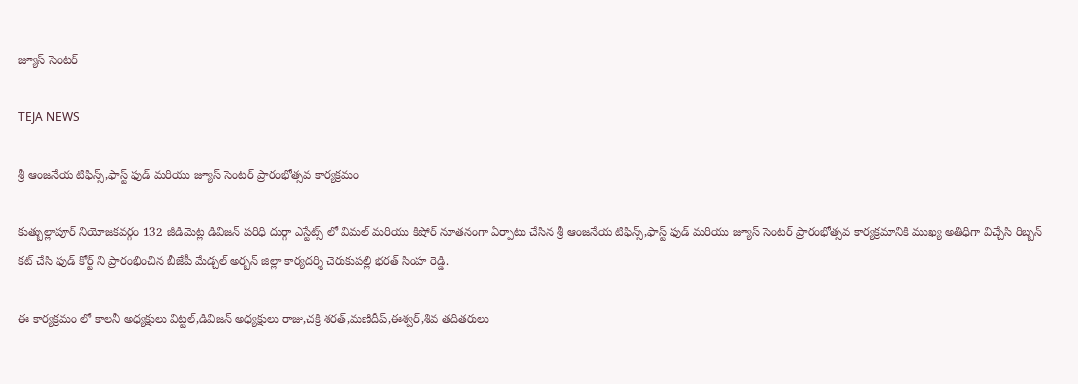జ్యూస్ సెంటర్

TEJA NEWS

శ్రీ ఆంజనేయ టిఫిన్స్,ఫాస్ట్ ఫుడ్ మరియు జ్యూస్ సెంటర్ ప్రారంభోత్సవ కార్యక్రమం

కుత్బుల్లాపూర్ నియోజకవర్గం 132 జీడిమెట్ల డివిజన్ పరిధి దుర్గా ఎస్టేట్స్ లో విమల్ మరియు కిషోర్ నూతనంగా ఏర్పాటు చేసిన శ్రీ ఆంజనేయ టిఫిన్స్,ఫాస్ట్ ఫుడ్ మరియు జ్యూస్ సెంటర్ ప్రారంభోత్సవ కార్యక్రమానికి ముఖ్య అతిధిగా విచ్చేసి రిబ్బన్ కట్ చేసి ఫుడ్ కోర్ట్ ని ప్రారంభించిన బీజేపీ మేడ్చల్ అర్బన్ జిల్లా కార్యదర్శి చెరుకుపల్లి భరత్ సింహ రెడ్డి.

ఈ కార్యక్రమం లో కాలనీ అధ్యక్షులు విట్టల్,డివిజన్ అధ్యక్షులు రాజు,చక్రి శరత్,మణిదీప్,ఈశ్వర్,శివ తదితరులు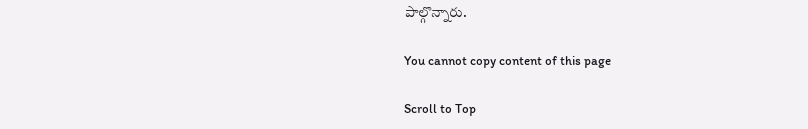పాల్గొన్నారు.

You cannot copy content of this page

Scroll to Top